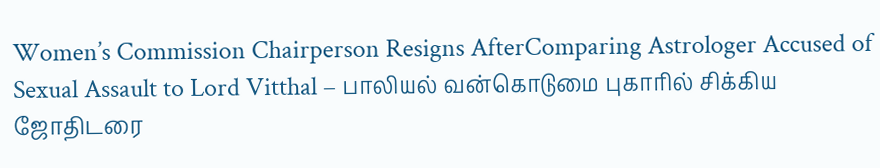Women’s Commission Chairperson Resigns AfterComparing Astrologer Accused of Sexual Assault to Lord Vitthal – பாலியல் வன்கொடுமை புகாரில் சிக்கிய ஜோதிடரை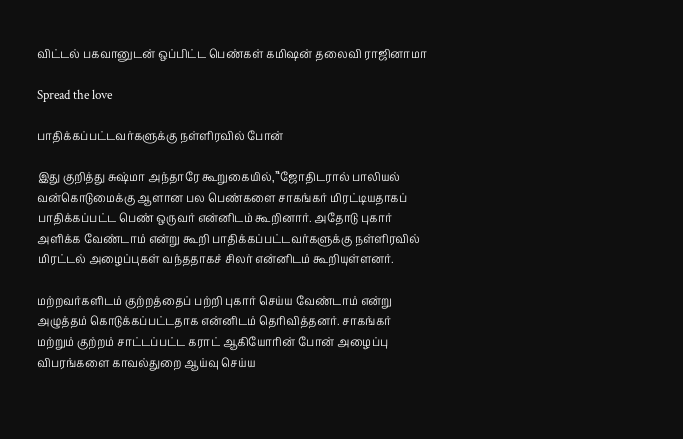விட்டல் பகவானுடன் ஒப்பிட்ட பெண்கள் கமிஷன் தலைவி ராஜினாமா

Spread the love

பாதிக்கப்பட்டவர்களுக்கு நள்ளிரவில் போன்

இது குறித்து சுஷ்மா அந்தாரே கூறுகையில்,”‘ஜோதிடரால் பாலியல் வன்கொடுமைக்கு ஆளான பல பெண்களை சாகங்கர் மிரட்டியதாகப் பாதிக்கப்பட்ட பெண் ஒருவர் என்னிடம் கூறினார். அதோடு புகார் அளிக்க வேண்டாம் என்று கூறி பாதிக்கப்பட்டவர்களுக்கு நள்ளிரவில் மிரட்டல் அழைப்புகள் வந்ததாகச் சிலர் என்னிடம் கூறியுள்ளனர்.

மற்றவர்களிடம் குற்றத்தைப் பற்றி புகார் செய்ய வேண்டாம் என்று அழுத்தம் கொடுக்கப்பட்டதாக என்னிடம் தெரிவித்தனர். சாகங்கர் மற்றும் குற்றம் சாட்டப்பட்ட கராட் ஆகியோரின் போன் அழைப்பு விபரங்களை காவல்துறை ஆய்வு செய்ய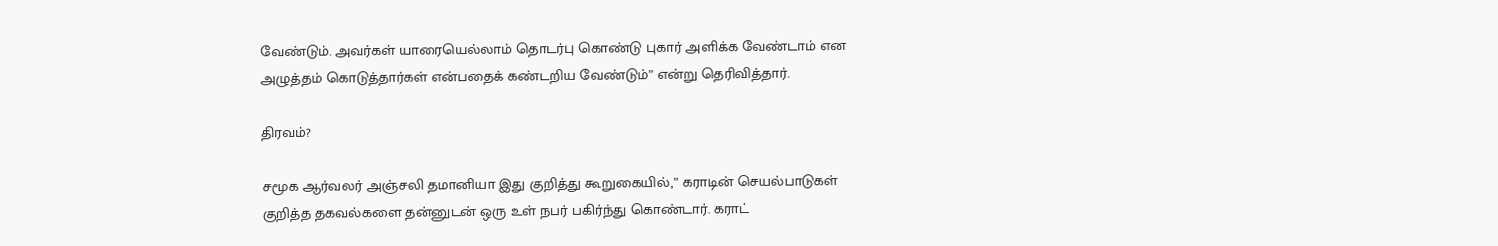வேண்டும். அவர்கள் யாரையெல்லாம் தொடர்பு கொண்டு புகார் அளிக்க வேண்டாம் என அழுத்தம் கொடுத்தார்கள் என்பதைக் கண்டறிய வேண்டும்” என்று தெரிவித்தார்.

திரவம்?

சமூக ஆர்வலர் அஞ்சலி தமானியா இது குறித்து கூறுகையில்,” கராடின் செயல்பாடுகள் குறித்த தகவல்களை தன்னுடன் ஒரு உள் நபர் பகிர்ந்து கொண்டார். கராட்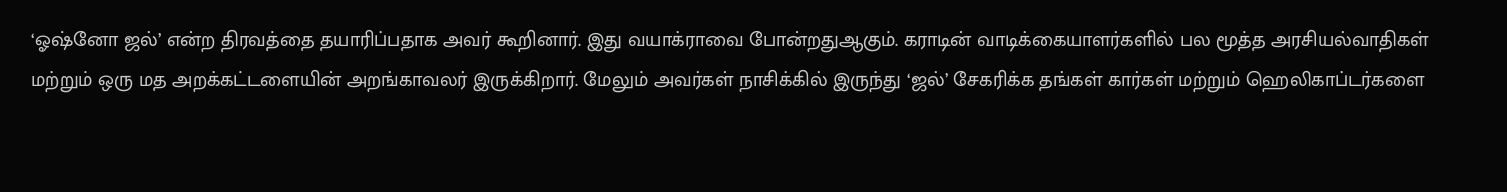‘ஓஷ்னோ ஜல்’ என்ற திரவத்தை தயாரிப்பதாக அவர் கூறினார். இது வயாக்ராவை போன்றதுஆகும். கராடின் வாடிக்கையாளர்களில் பல மூத்த அரசியல்வாதிகள் மற்றும் ஒரு மத அறக்கட்டளையின் அறங்காவலர் இருக்கிறார். மேலும் அவர்கள் நாசிக்கில் இருந்து ‘ஜல்’ சேகரிக்க தங்கள் கார்கள் மற்றும் ஹெலிகாப்டர்களை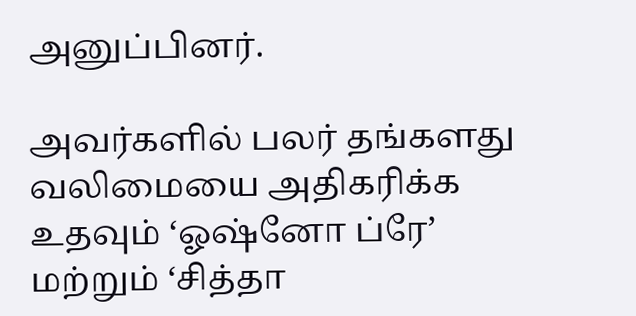அனுப்பினர்.

அவர்களில் பலர் தங்களது வலிமையை அதிகரிக்க உதவும் ‘ஓஷ்னோ ப்ரே’ மற்றும் ‘சித்தா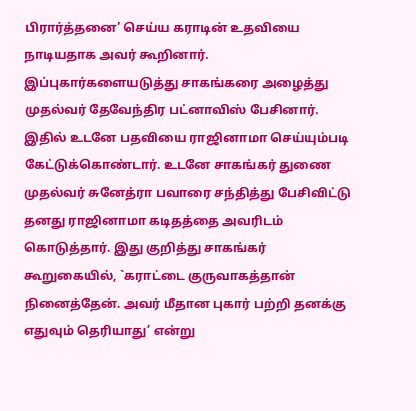பிரார்த்தனை’ செய்ய கராடின் உதவியை நாடியதாக அவர் கூறினார். இப்புகார்களையடுத்து சாகங்கரை அழைத்து முதல்வர் தேவேந்திர பட்னாவிஸ் பேசினார். இதில் உடனே பதவியை ராஜினாமா செய்யும்படி கேட்டுக்கொண்டார். உடனே சாகங்கர் துணை முதல்வர் சுனேத்ரா பவாரை சந்தித்து பேசிவிட்டு தனது ராஜினாமா கடிதத்தை அவரிடம் கொடுத்தார். இது குறித்து சாகங்கர் கூறுகையில், `கராட்டை குருவாகத்தான் நினைத்தேன். அவர் மீதான புகார் பற்றி தனக்கு எதுவும் தெரியாது’ என்று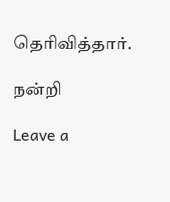தெரிவித்தார்.

நன்றி

Leave a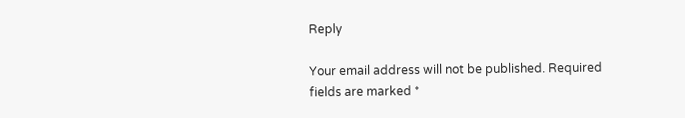Reply

Your email address will not be published. Required fields are marked *